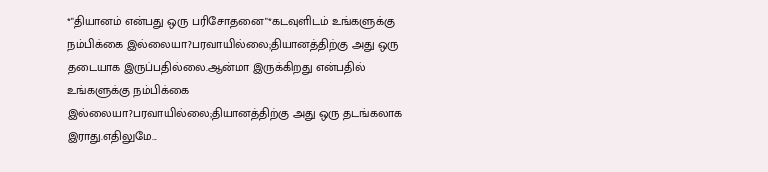*"தியானம் என்பது ஒரு பரிசோதனை"*கடவுளிடம் உங்களுக்கு நம்பிக்கை இல்லையா?பரவாயில்லை;தியானத்திற்கு அது ஒரு தடையாக இருப்பதில்லை.ஆன்மா இருக்கிறது என்பதில் உங்களுக்கு நம்பிக்கை இல்லையா?பரவாயில்லை;தியானத்திற்கு அது ஒரு தடங்கலாக இராது.எதிலுமே...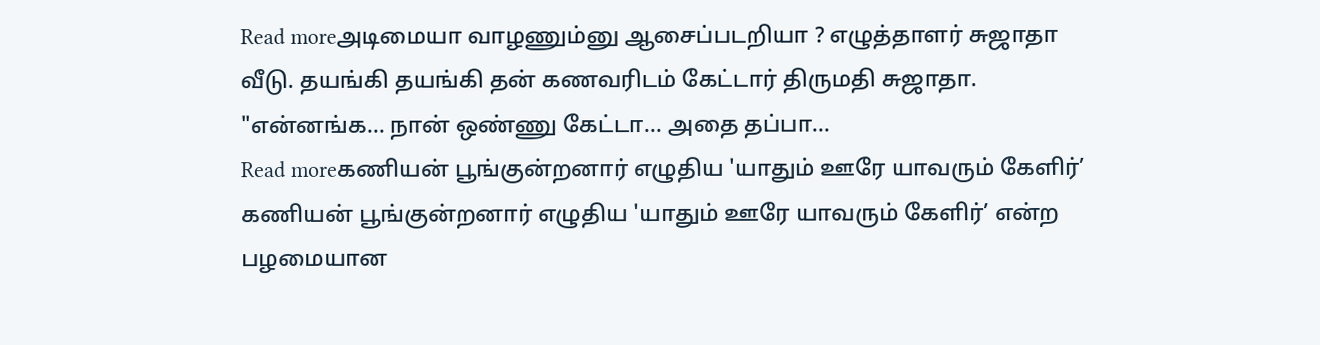Read moreஅடிமையா வாழணும்னு ஆசைப்படறியா ? எழுத்தாளர் சுஜாதா வீடு. தயங்கி தயங்கி தன் கணவரிடம் கேட்டார் திருமதி சுஜாதா. "என்னங்க... நான் ஒண்ணு கேட்டா... அதை தப்பா...
Read moreகணியன் பூங்குன்றனார் எழுதிய 'யாதும் ஊரே யாவரும் கேளிர்’ கணியன் பூங்குன்றனார் எழுதிய 'யாதும் ஊரே யாவரும் கேளிர்’ என்ற பழமையான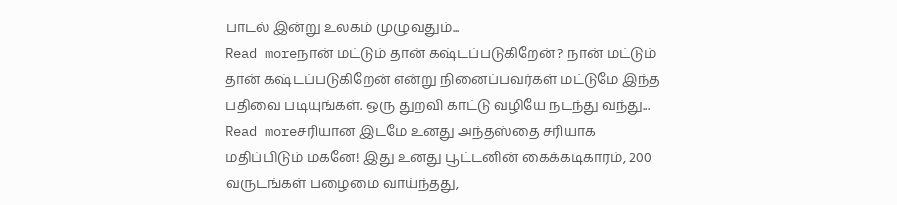பாடல் இன்று உலகம் முழுவதும்...
Read moreநான் மட்டும் தான் கஷ்டப்படுகிறேன்? நான் மட்டும் தான் கஷ்டப்படுகிறேன் என்று நினைப்பவர்கள் மட்டுமே இந்த பதிவை படியுங்கள். ஒரு துறவி காட்டு வழியே நடந்து வந்து...
Read moreசரியான இடமே உனது அந்தஸ்தை சரியாக மதிப்பிடும் மகனே! இது உனது பூட்டனின் கைக்கடிகாரம், 200 வருடங்கள் பழைமை வாய்ந்தது,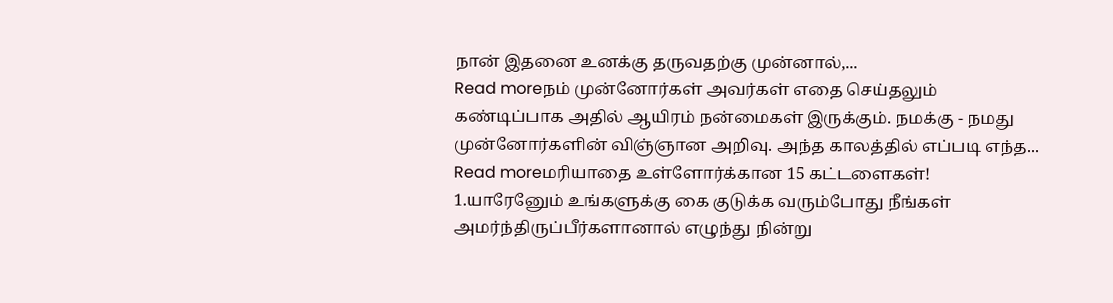நான் இதனை உனக்கு தருவதற்கு முன்னால்,...
Read moreநம் முன்னோர்கள் அவர்கள் எதை செய்தலும் கண்டிப்பாக அதில் ஆயிரம் நன்மைகள் இருக்கும். நமக்கு - நமது முன்னோர்களின் விஞ்ஞான அறிவு. அந்த காலத்தில் எப்படி எந்த...
Read moreமரியாதை உள்ளோர்க்கான 15 கட்டளைகள்! 1.யாரேனேும் உங்களுக்கு கை குடுக்க வரும்போது நீங்கள் அமர்ந்திருப்பீர்களானால் எழுந்து நின்று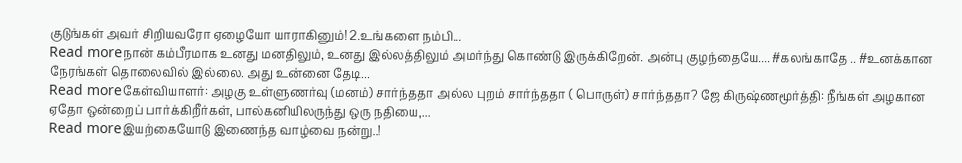குடுங்கள் அவர் சிறியவரோ ஏழையோ யாராகினும்! 2.உங்களை நம்பி...
Read moreநான் கம்பீரமாக உனது மனதிலும், உனது இல்லத்திலும் அமர்ந்து கொண்டு இருக்கிறேன். அன்பு குழந்தையே.... #கலங்காதே .. #உனக்கான நேரங்கள் தொலைவில் இல்லை. அது உன்னை தேடி...
Read moreகேள்வியாளர்: அழகு உள்ளுணர்வு (மனம்) சார்ந்ததா அல்ல புறம் சார்ந்ததா ( பொருள்) சார்ந்ததா? ஜே கிருஷ்ணமூர்த்தி: நீங்கள் அழகான ஏதோ ஒன்றைப் பார்க்கிறீர்கள், பால்கனியிலருந்து ஒரு நதியை,...
Read moreஇயற்கையோடு இணைந்த வாழ்வை நன்று..!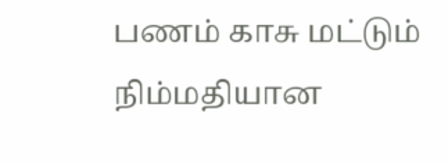பணம் காசு மட்டும் நிம்மதியான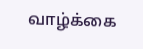வாழ்க்கை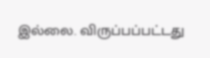இல்லை. விருப்பப்பட்டது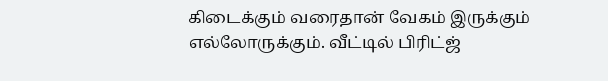கிடைக்கும் வரைதான் வேகம் இருக்கும் எல்லோருக்கும். வீட்டில் பிரிட்ஜ்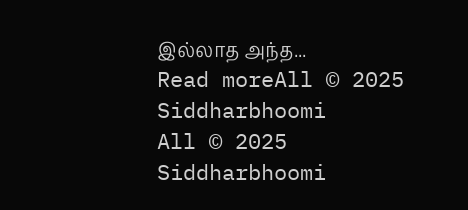இல்லாத அந்த...
Read moreAll © 2025 Siddharbhoomi
All © 2025 Siddharbhoomi